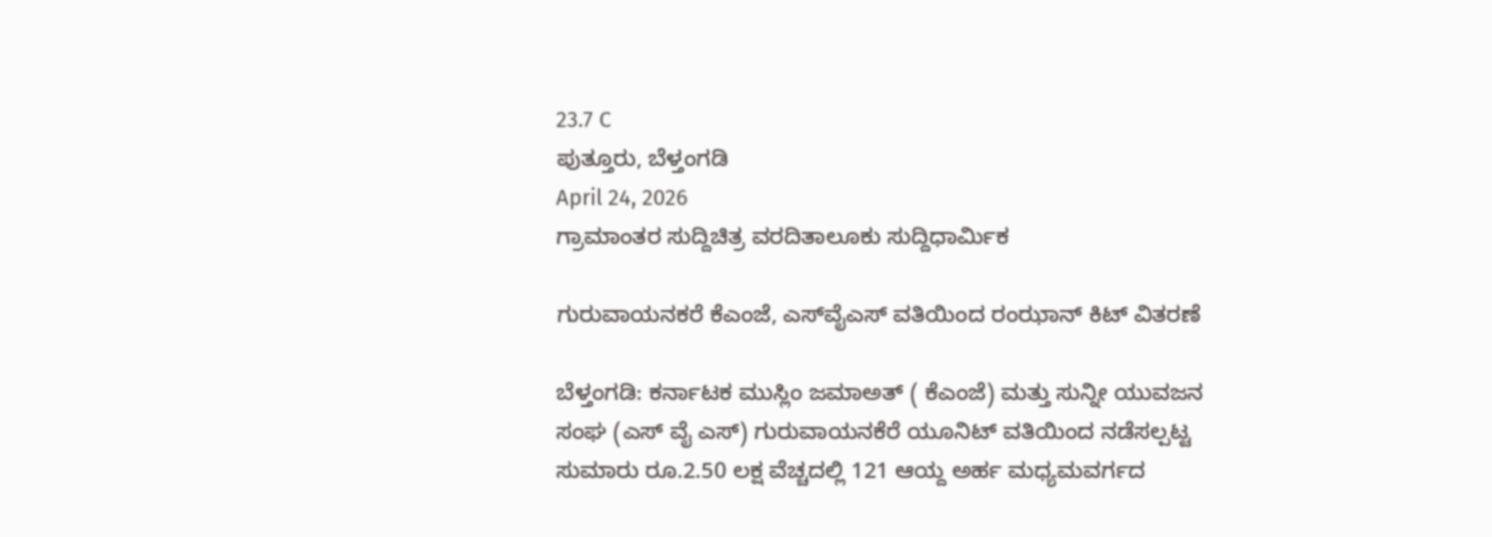23.7 C
ಪುತ್ತೂರು, ಬೆಳ್ತಂಗಡಿ
April 24, 2026
ಗ್ರಾಮಾಂತರ ಸುದ್ದಿಚಿತ್ರ ವರದಿತಾಲೂಕು ಸುದ್ದಿಧಾರ್ಮಿಕ

ಗುರುವಾಯನಕರೆ ಕೆಎಂಜೆ, ಎಸ್‌ವೈ‌ಎಸ್ ವತಿಯಿಂದ ರಂಝಾನ್ ಕಿಟ್ ವಿತರಣೆ

ಬೆಳ್ತಂಗಡಿ: ಕರ್ನಾಟಕ ಮುಸ್ಲಿಂ ಜಮಾಅತ್ ( ಕೆಎಂಜೆ) ಮತ್ತು ಸುನ್ನೀ ಯುವಜನ ಸಂಘ (ಎಸ್ ವೈ ಎಸ್) ಗುರುವಾಯನಕೆರೆ ಯೂನಿಟ್ ವತಿಯಿಂದ ನಡೆಸಲ್ಪಟ್ಟ ಸುಮಾರು ರೂ.2.50 ಲಕ್ಷ ವೆಚ್ಚದಲ್ಲಿ 121 ಆಯ್ದ ಅರ್ಹ ಮಧ್ಯಮವರ್ಗದ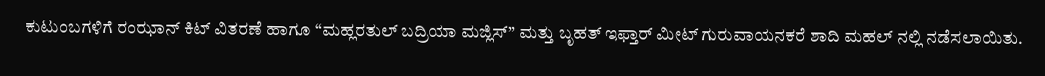ಕುಟುಂಬಗಳಿಗೆ ರಂಝಾನ್ ಕಿಟ್ ವಿತರಣೆ ಹಾಗೂ “ಮಹ್ಲರತುಲ್ ಬದ್ರಿಯಾ ಮಜ್ಲಿಸ್” ಮತ್ತು ಬೃಹತ್ ಇಫ್ತಾರ್ ಮೀಟ್ ಗುರುವಾಯನಕರೆ ಶಾದಿ ಮಹಲ್ ನಲ್ಲಿ ನಡೆಸಲಾಯಿತು.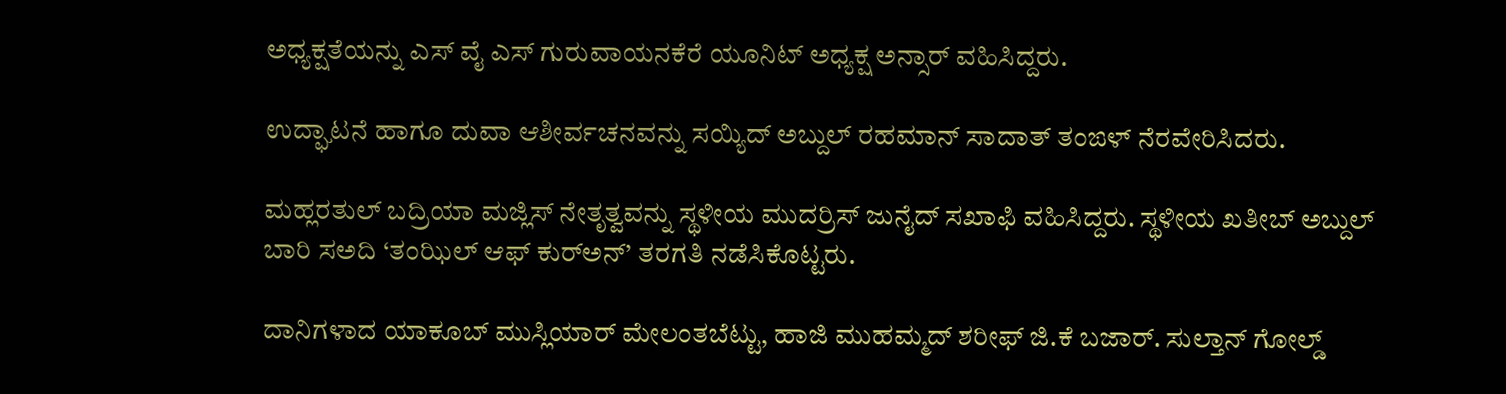ಅಧ್ಯಕ್ಷತೆಯನ್ನು ಎಸ್ ವೈ ಎಸ್ ಗುರುವಾಯನಕೆರೆ ಯೂನಿಟ್ ಅಧ್ಯಕ್ಷ ಅನ್ಸಾರ್ ವಹಿಸಿದ್ದರು.

ಉದ್ಘಾಟನೆ ಹಾಗೂ ದುವಾ ಆಶೀರ್ವಚನವನ್ನು ಸಯ್ಯಿದ್ ಅಬ್ದುಲ್ ರಹಮಾನ್ ಸಾದಾತ್ ತಂಙಳ್ ನೆರವೇರಿಸಿದರು.

ಮಹ್ಲರತುಲ್ ಬದ್ರಿಯಾ ಮಜ್ಲಿಸ್ ನೇತೃತ್ವವನ್ನು ಸ್ಥಳೀಯ ಮುದರ್ರಿಸ್ ಜುನೈದ್ ಸಖಾಫಿ ವಹಿಸಿದ್ದರು. ಸ್ಥಳೀಯ ಖತೀಬ್ ಅಬ್ದುಲ್ ಬಾರಿ ಸ‌ಅದಿ ‘ತಂಝಿಲ್ ಆಫ್ ಕುರ್‌ಅನ್’ ತರಗತಿ ನಡೆಸಿಕೊಟ್ಟರು.

ದಾನಿಗಳಾದ ಯಾಕೂಬ್ ಮುಸ್ಲಿಯಾರ್ ಮೇಲಂತಬೆಟ್ಟು, ಹಾಜಿ ಮುಹಮ್ಮದ್ ಶರೀಫ್ ಜಿ.ಕೆ ಬಜಾರ್. ಸುಲ್ತಾನ್ ಗೋಲ್ಡ್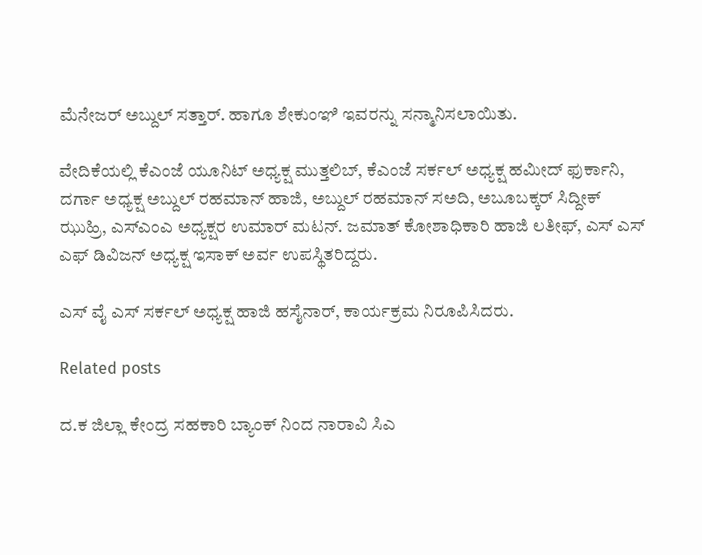ಮೆನೇಜರ್ ಅಬ್ದುಲ್ ಸತ್ತಾರ್. ಹಾಗೂ ಶೇಕುಂಞಿ ಇವರನ್ನು ಸನ್ಮಾನಿಸಲಾಯಿತು.

ವೇದಿಕೆಯಲ್ಲಿ ಕೆಎಂಜೆ ಯೂನಿಟ್ ಅಧ್ಯಕ್ಷ ಮುತ್ತಲಿಬ್, ಕೆಎಂಜೆ ಸರ್ಕಲ್ ಅಧ್ಯಕ್ಷ ಹಮೀದ್ ಫುರ್ಕಾನಿ, ದರ್ಗಾ ಅಧ್ಯಕ್ಷ ಅಬ್ದುಲ್ ರಹಮಾನ್ ಹಾಜಿ, ಅಬ್ದುಲ್ ರಹಮಾನ್ ಸ‌ಅದಿ, ಅಬೂಬಕ್ಕರ್ ಸಿದ್ದೀಕ್ ಝುಹ್ರಿ, ಎಸ್ಎಂಎ ಅಧ್ಯಕ್ಷರ ಉಮಾರ್ ಮಟನ್. ಜಮಾತ್ ಕೋಶಾಧಿಕಾರಿ ಹಾಜಿ ಲತೀಫ್, ಎಸ್ ಎಸ್ ಎಫ್ ಡಿವಿಜನ್ ಅಧ್ಯಕ್ಷ ಇಸಾಕ್ ಅರ್ವ ಉಪಸ್ಥಿತರಿದ್ದರು.

ಎಸ್ ವೈ ಎಸ್ ಸರ್ಕಲ್ ಅಧ್ಯಕ್ಷ ಹಾಜಿ ಹಸೈನಾರ್, ಕಾರ್ಯಕ್ರಮ ನಿರೂಪಿಸಿದರು.

Related posts

ದ‌.ಕ ಜಿಲ್ಲಾ ಕೇಂದ್ರ ಸಹಕಾರಿ ಬ್ಯಾಂಕ್ ನಿಂದ ನಾರಾವಿ ಸಿಎ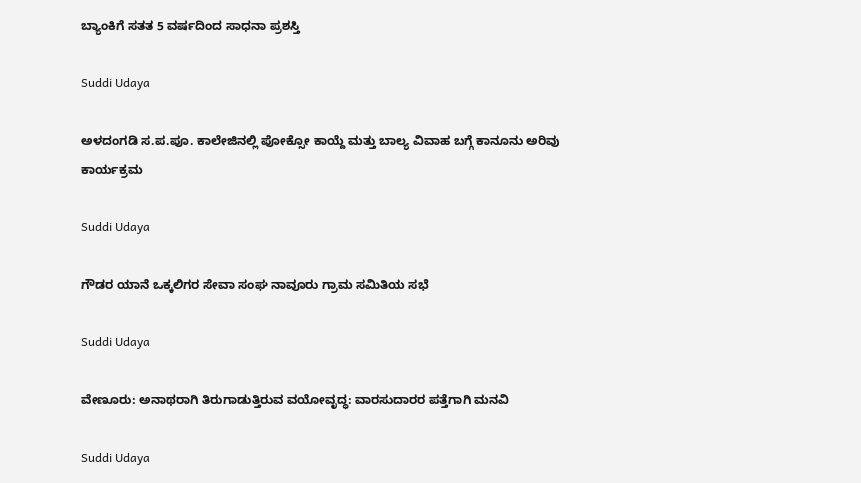ಬ್ಯಾಂಕಿಗೆ ಸತತ 5 ವರ್ಷದಿಂದ ಸಾಧನಾ ಪ್ರಶಸ್ತಿ

Suddi Udaya

ಅಳದಂಗಡಿ ಸ.ಪ.ಪೂ. ಕಾಲೇಜಿನಲ್ಲಿ ಪೋಕ್ಸೋ ಕಾಯ್ದೆ ಮತ್ತು ಬಾಲ್ಯ ವಿವಾಹ ಬಗ್ಗೆ ಕಾನೂನು ಅರಿವು ಕಾರ್ಯಕ್ರಮ

Suddi Udaya

ಗೌಡರ ಯಾನೆ ಒಕ್ಕಲಿಗರ ಸೇವಾ ಸಂಘ ನಾವೂರು ಗ್ರಾಮ ಸಮಿತಿಯ ಸಭೆ

Suddi Udaya

ವೇಣೂರು: ಅನಾಥರಾಗಿ ತಿರುಗಾಡುತ್ತಿರುವ ವಯೋವೃದ್ಧ: ವಾರಸುದಾರರ ಪತ್ತೆಗಾಗಿ ಮನವಿ

Suddi Udaya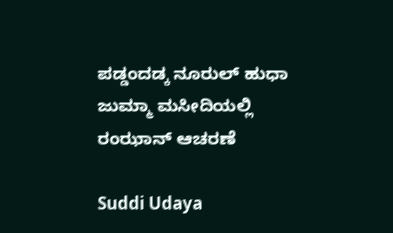ಪಡ್ಡಂದಡ್ಕ ನೂರುಲ್ ಹುಧಾ ಜುಮ್ಮಾ ಮಸೀದಿಯಲ್ಲಿ ರಂಝಾನ್ ಆಚರಣೆ

Suddi Udaya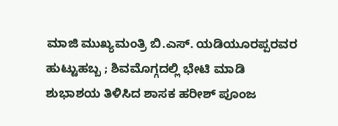ಮಾಜಿ ಮುಖ್ಯಮಂತ್ರಿ ಬಿ.ಎಸ್. ಯಡಿಯೂರಪ್ಪರವರ ಹುಟ್ಟುಹಬ್ಬ ; ಶಿವಮೊಗ್ಗದಲ್ಲಿ ಭೇಟಿ ಮಾಡಿ ಶುಭಾಶಯ ತಿಳಿಸಿದ ಶಾಸಕ ಹರೀಶ್ ಪೂಂಜ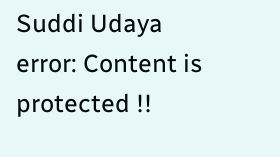Suddi Udaya
error: Content is protected !!